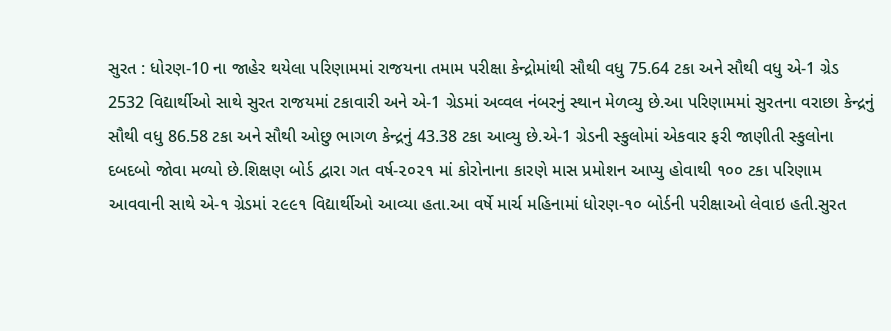સુરત : ધોરણ-10 ના જાહેર થયેલા પરિણામમાં રાજયના તમામ પરીક્ષા કેન્દ્રોમાંથી સૌથી વધુ 75.64 ટકા અને સૌથી વધુ એ-1 ગ્રેડ 2532 વિદ્યાર્થીઓ સાથે સુરત રાજયમાં ટકાવારી અને એ-1 ગ્રેડમાં અવ્વલ નંબરનું સ્થાન મેળવ્યુ છે.આ પરિણામમાં સુરતના વરાછા કેન્દ્રનું સૌથી વધુ 86.58 ટકા અને સૌથી ઓછુ ભાગળ કેન્દ્રનું 43.38 ટકા આવ્યુ છે.એ-1 ગ્રેડની સ્કુલોમાં એકવાર ફરી જાણીતી સ્કુલોના દબદબો જોવા મળ્યો છે.શિક્ષણ બોર્ડ દ્વારા ગત વર્ષ-૨૦૨૧ માં કોરોનાના કારણે માસ પ્રમોશન આપ્યુ હોવાથી ૧૦૦ ટકા પરિણામ આવવાની સાથે એ-૧ ગ્રેડમાં ૨૯૯૧ વિદ્યાર્થીઓ આવ્યા હતા.આ વર્ષે માર્ચ મહિનામાં ધોરણ-૧૦ બોર્ડની પરીક્ષાઓ લેવાઇ હતી.સુરત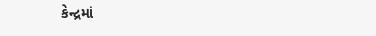કેન્દ્રમાં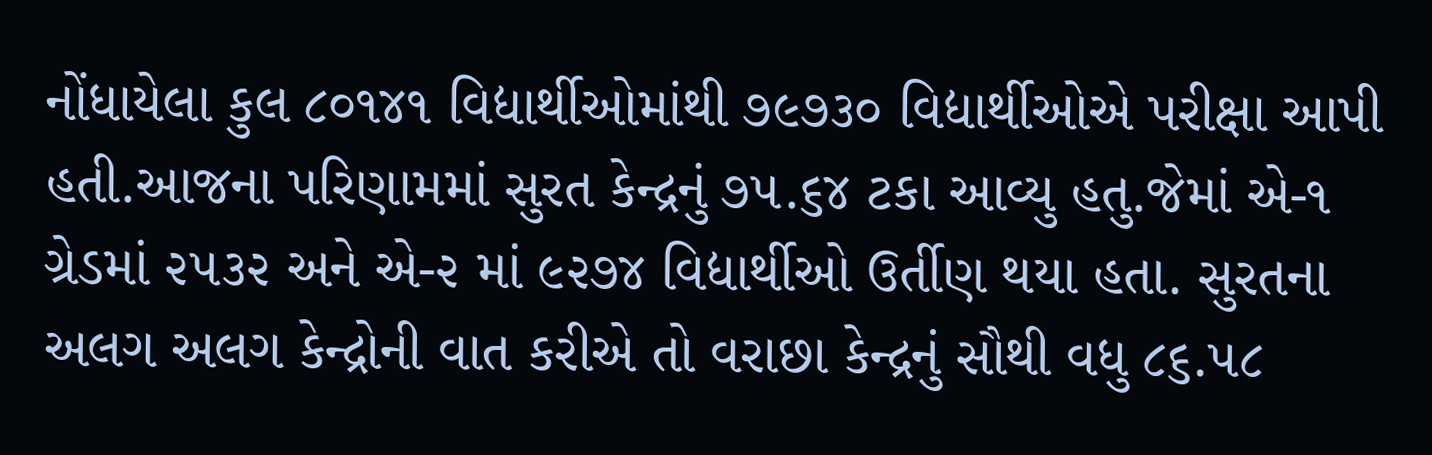નોંધાયેલા કુલ ૮૦૧૪૧ વિદ્યાર્થીઓમાંથી ૭૯૭૩૦ વિદ્યાર્થીઓએ પરીક્ષા આપી હતી.આજના પરિણામમાં સુરત કેન્દ્રનું ૭૫.૬૪ ટકા આવ્યુ હતુ.જેમાં એ-૧ ગ્રેડમાં ૨૫૩૨ અને એ-૨ માં ૯૨૭૪ વિદ્યાર્થીઓ ઉર્તીણ થયા હતા. સુરતના અલગ અલગ કેન્દ્રોની વાત કરીએ તો વરાછા કેન્દ્રનું સૌથી વધુ ૮૬.૫૮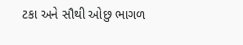ટકા અને સૌથી ઓછુ ભાગળ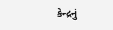કેન્દ્રનું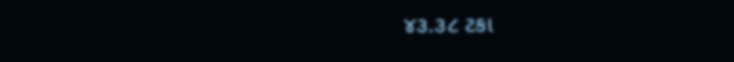૪૩.૩૮ ટકા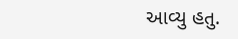આવ્યુ હતુ.